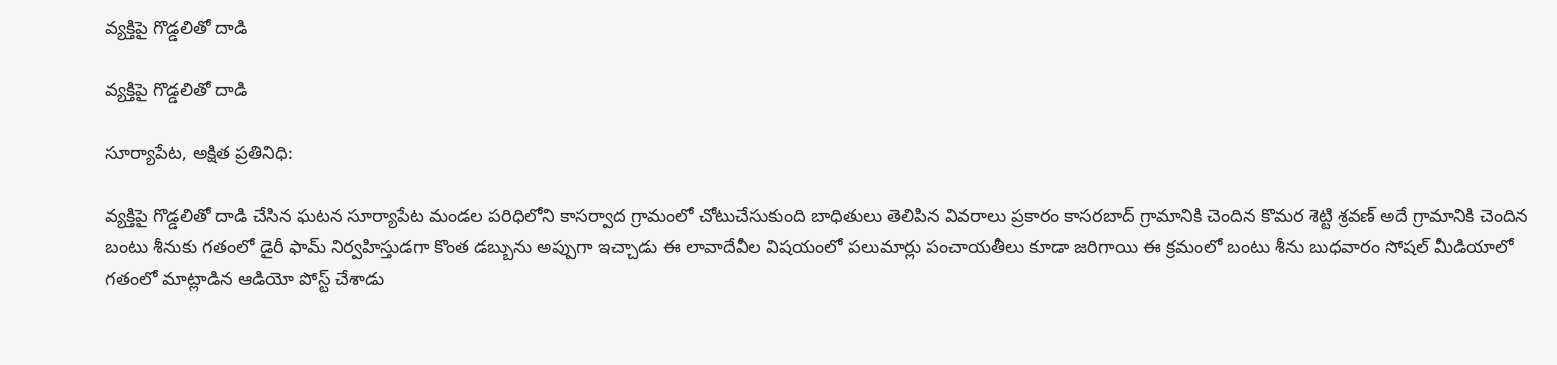వ్యక్తిపై గొడ్డలితో దాడి

వ్యక్తిపై గొడ్డలితో దాడి

సూర్యాపేట, అక్షిత ప్రతినిధి:

వ్యక్తిపై గొడ్డలితో దాడి చేసిన ఘటన సూర్యాపేట మండల పరిధిలోని కాసర్వాద గ్రామంలో చోటుచేసుకుంది బాధితులు తెలిపిన వివరాలు ప్రకారం కాసరబాద్ గ్రామానికి చెందిన కొమర శెట్టి శ్రవణ్ అదే గ్రామానికి చెందిన బంటు శీనుకు గతంలో డైరీ ఫామ్ నిర్వహిస్తుడగా కొంత డబ్బును అప్పుగా ఇచ్చాడు ఈ లావాదేవీల విషయంలో పలుమార్లు పంచాయతీలు కూడా జరిగాయి ఈ క్రమంలో బంటు శీను బుధవారం సోషల్ మీడియాలో గతంలో మాట్లాడిన ఆడియో పోస్ట్ చేశాడు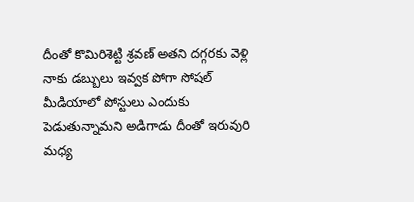దీంతో కొమిరిశెట్టి శ్రవణ్ అతని దగ్గరకు వెళ్లి నాకు డబ్బులు ఇవ్వక పోగా సోషల్ మీడియాలో పోస్టులు ఎందుకు పెడుతున్నామని అడిగాడు దీంతో ఇరువురి మధ్య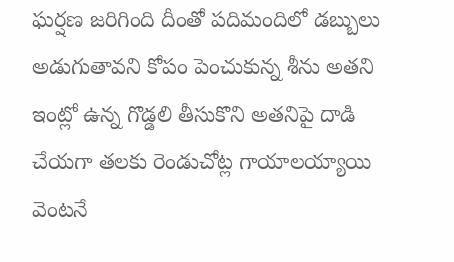ఘర్షణ జరిగింది దీంతో పదిమందిలో డబ్బులు అడుగుతావని కోపం పెంచుకున్న శీను అతని ఇంట్లో ఉన్న గొడ్డలి తీసుకొని అతనిపై దాడి చేయగా తలకు రెండుచోట్ల గాయాలయ్యాయి వెంటనే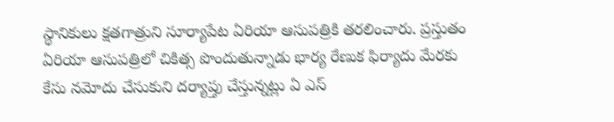స్థానికులు క్షతగాత్రుని సూర్యాపేట ఏరియా ఆసుపత్రికి తరలించారు. ప్రస్తుతం ఏరియా ఆసుపత్రిలో చికిత్స పొందుతున్నాడు భార్య రేణుక ఫిర్యాదు మేరకు కేసు నమోదు చేసుకుని దర్యాప్తు చేస్తున్నట్లు ఏ ఎస్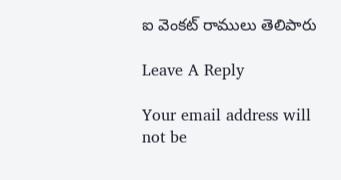ఐ వెంకట్ రాములు తెలిపారు

Leave A Reply

Your email address will not be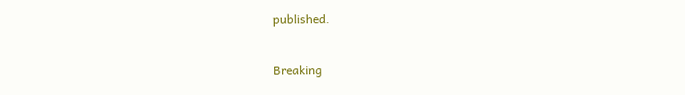published.

Breaking